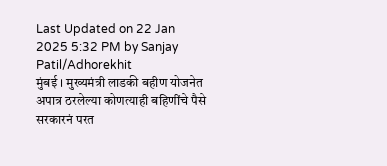Last Updated on 22 Jan 2025 5:32 PM by Sanjay Patil/Adhorekhit
मुंबई । मुख्यमंत्री लाडकी बहीण योजनेत अपात्र ठरलेल्या कोणत्याही बहिणींचे पैसे सरकारनं परत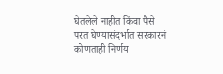घेतलेले नाहीत किंवा पैसे परत घेण्यासंदर्भात सरकारनं कोणताही निर्णय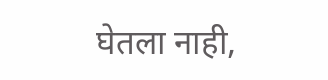घेतला नाही,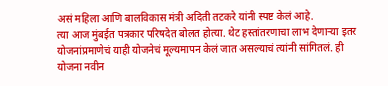असं महिला आणि बालविकास मंत्री अदिती तटकरे यांनी स्पष्ट केलं आहे.
त्या आज मुंबईत पत्रकार परिषदेत बोलत होत्या. थेट हस्तांतरणाचा लाभ देणाऱ्या इतर योजनांप्रमाणेचं याही योजनेचं मूल्यमापन केलं जात असल्याचं त्यांनी सांगितलं. ही योजना नवीन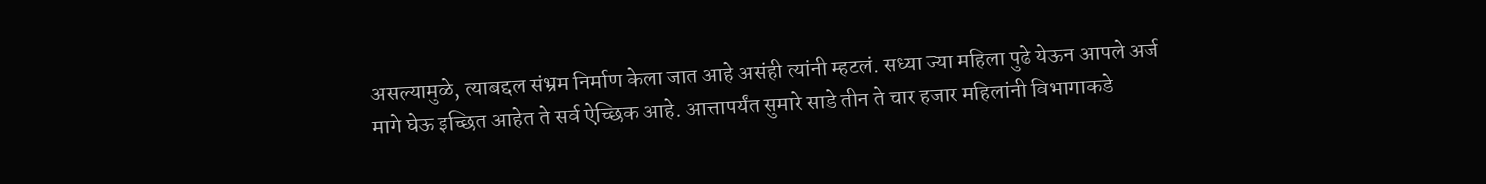असल्यामुळे, त्याबद्दल संभ्रम निर्माण केला जात आहे असंही त्यांनी म्हटलं. सध्या ज्या महिला पुढे येऊन आपले अर्ज मागे घेऊ इच्छित आहेत ते सर्व ऐच्छिक आहे. आत्तापर्यंत सुमारे साडे तीन ते चार हजार महिलांनी विभागाकडे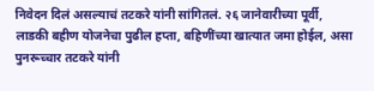निवेदन दिलं असल्याचं तटकरे यांनी सांगितलं. २६ जानेवारीच्या पूर्वी, लाडकी बहीण योजनेचा पुढील हप्ता, बहिणींच्या खात्यात जमा होईल, असा पुनरूच्चार तटकरे यांनी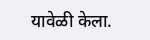यावेळी केला.